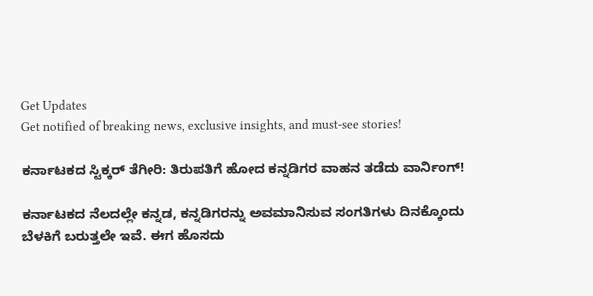Get Updates
Get notified of breaking news, exclusive insights, and must-see stories!

ಕರ್ನಾಟಕದ ಸ್ಟಿಕ್ಕರ್‌ ತೆಗೀರಿ: ತಿರುಪತಿಗೆ ಹೋದ ಕನ್ನಡಿಗರ ವಾಹನ ತಡೆದು ವಾರ್ನಿಂಗ್‌!

ಕರ್ನಾಟಕದ ನೆಲದಲ್ಲೇ ಕನ್ನಡ, ಕನ್ನಡಿಗರನ್ನು ಅವಮಾನಿಸುವ ಸಂಗತಿಗಳು ದಿನಕ್ಕೊಂದು ಬೆಳಕಿಗೆ ಬರುತ್ತಲೇ ಇವೆ. ಈಗ ಹೊಸದು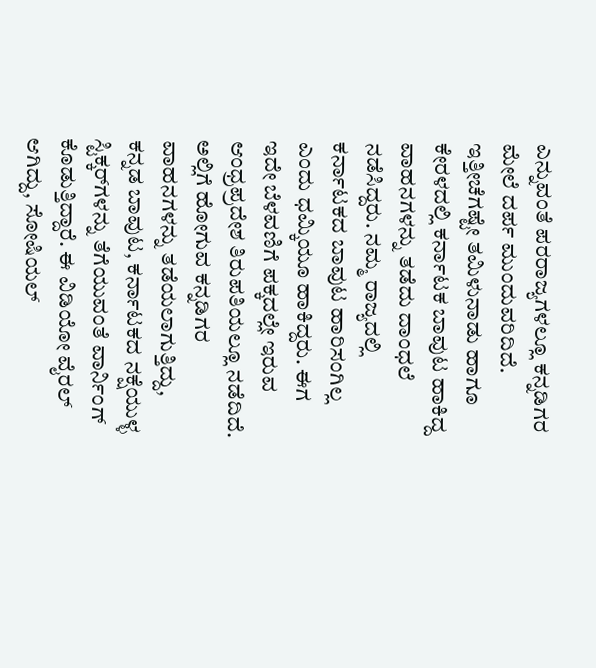ಎನ್ನುವಂತೆ ಪರರಾಜ್ಯಗಳಲ್ಲೂ ಕನ್ನಡಿಗರ ಮೇಲೆ ದರ್ಪ ಮುಂದುವರಿದಿದೆ. ಇತ್ತೀಚೆಗಷ್ಟೇ ತಮಿಳುನಾಡು ಹಾಗೂ ಕೇರಳದಲ್ಲಿ ಕರ್ನಾಟಕ ಬಾವುಟ ಹಾಕಿದ್ದ ವಾಹನಗಳನ್ನು ತಡೆದು ದಾಂಧಲೆ ನಡೆಸಿದ್ದರು. ನಮ್ಮ ರಾಜ್ಯದಲ್ಲಿ ಕರ್ನಾಟಕದ ಬಾವುಟ ಹಾರಿಸಂಗಿಲ್ಲ ಎಂದು ಧಮ್ಕಿಯೂ ಹಾಕಿದ್ದರು. ಈಗ ಇದೇ ಬೆಳವಣಿಗೆ ಪಕ್ಕದಲ್ಲೇ ಇರುವ ಆಂಧ್ರಪ್ರದೇಶ ತಿರುಪತಿಯಲ್ಲೂ ನಡೆದಿದೆ. ಅಲ್ಲಿಗೆ ಹೋಗುವ ಕನ್ನಡಿಗರ ವಾಹನಗಳನ್ನು ತಡೆಯಲಾಗುತ್ತಿದ್ದು, ಕನ್ನಡ ಬಾವುಟ, ಕರ್ನಾಟಕದ ನಕ್ಷೆಯುಳ್ಳ ಸ್ಟಿಕ್ಕರ್‌ಗಳನ್ನು ತೆಗೆಯುವಂತೆ ವಾರ್ನಿಂಗ್‌ ಕೊಡುತ್ತಿದ್ದಾರೆ. ಈ ವಿಡಿಯೋ ವೈರಲ್‌ ಆಗಿದ್ದು, ಸೋಷಿಯಲ್‌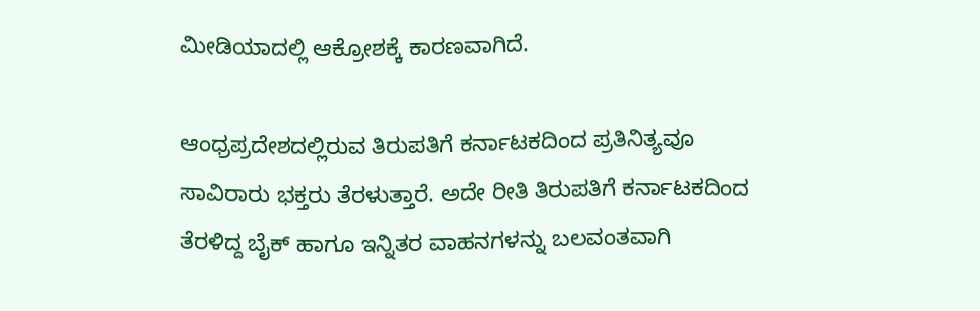ಮೀಡಿಯಾದಲ್ಲಿ ಆಕ್ರೋಶಕ್ಕೆ ಕಾರಣವಾಗಿದೆ.

ಆಂಧ್ರಪ್ರದೇಶದಲ್ಲಿರುವ ತಿರುಪತಿಗೆ ಕರ್ನಾಟಕದಿಂದ ಪ್ರತಿನಿತ್ಯವೂ ಸಾವಿರಾರು ಭಕ್ತರು ತೆರಳುತ್ತಾರೆ. ಅದೇ ರೀತಿ ತಿರುಪತಿಗೆ ಕರ್ನಾಟಕದಿಂದ ತೆರಳಿದ್ದ ಬೈಕ್‌ ಹಾಗೂ ಇನ್ನಿತರ ವಾಹನಗಳನ್ನು ಬಲವಂತವಾಗಿ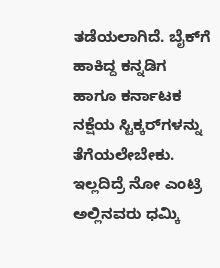ತಡೆಯಲಾಗಿದೆ. ಬೈಕ್‌ಗೆ ಹಾಕಿದ್ದ ಕನ್ನಡಿಗ ಹಾಗೂ ಕರ್ನಾಟಕ ನಕ್ಷೆಯ ಸ್ಟಿಕ್ಕರ್‌ಗಳನ್ನು ತೆಗೆಯಲೇಬೇಕು. ಇಲ್ಲದಿದ್ರೆ ನೋ ಎಂಟ್ರಿ ಅಲ್ಲಿನವರು ಧಮ್ಕಿ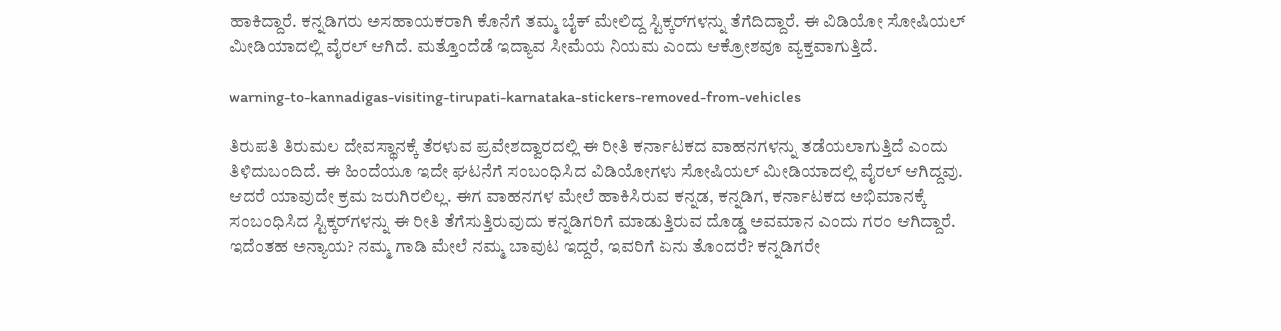ಹಾಕಿದ್ದಾರೆ. ಕನ್ನಡಿಗರು ಅಸಹಾಯಕರಾಗಿ ಕೊನೆಗೆ ತಮ್ಮ ಬೈಕ್‌ ಮೇಲಿದ್ದ ಸ್ಟಿಕ್ಕರ್‌ಗಳನ್ನು ತೆಗೆದಿದ್ದಾರೆ. ಈ ವಿಡಿಯೋ ಸೋಷಿಯಲ್‌ ಮೀಡಿಯಾದಲ್ಲಿ ವೈರಲ್‌ ಆಗಿದೆ. ಮತ್ತೊಂದೆಡೆ ಇದ್ಯಾವ ಸೀಮೆಯ ನಿಯಮ ಎಂದು ಆಕ್ರೋಶವೂ ವ್ಯಕ್ತವಾಗುತ್ತಿದೆ.

warning-to-kannadigas-visiting-tirupati-karnataka-stickers-removed-from-vehicles

ತಿರುಪತಿ ತಿರುಮಲ ದೇವಸ್ಥಾನಕ್ಕೆ ತೆರಳುವ ಪ್ರವೇಶದ್ವಾರದಲ್ಲಿ ಈ ರೀತಿ ಕರ್ನಾಟಕದ ವಾಹನಗಳನ್ನು ತಡೆಯಲಾಗುತ್ತಿದೆ ಎಂದು ತಿಳಿದುಬಂದಿದೆ. ಈ ಹಿಂದೆಯೂ ಇದೇ ಘಟನೆಗೆ ಸಂಬಂಧಿಸಿದ ವಿಡಿಯೋಗಳು ಸೋಷಿಯಲ್‌ ಮೀಡಿಯಾದಲ್ಲಿ ವೈರಲ್‌ ಆಗಿದ್ದವು. ಆದರೆ ಯಾವುದೇ ಕ್ರಮ ಜರುಗಿರಲಿಲ್ಲ. ಈಗ ವಾಹನಗಳ ಮೇಲೆ ಹಾಕಿಸಿರುವ ಕನ್ನಡ, ಕನ್ನಡಿಗ, ಕರ್ನಾಟಕದ ಅಭಿಮಾನಕ್ಕೆ ಸಂಬಂಧಿಸಿದ ಸ್ಟಿಕ್ಕರ್‌ಗಳನ್ನು ಈ ರೀತಿ ತೆಗೆಸುತ್ತಿರುವುದು ಕನ್ನಡಿಗರಿಗೆ ಮಾಡುತ್ತಿರುವ ದೊಡ್ಡ ಅವಮಾನ ಎಂದು ಗರಂ ಆಗಿದ್ದಾರೆ. ಇದೆಂತಹ ಅನ್ಯಾಯ? ನಮ್ಮ ಗಾಡಿ ಮೇಲೆ ನಮ್ಮ ಬಾವುಟ ಇದ್ದರೆ, ಇವರಿಗೆ ಏನು ತೊಂದರೆ? ಕನ್ನಡಿಗರೇ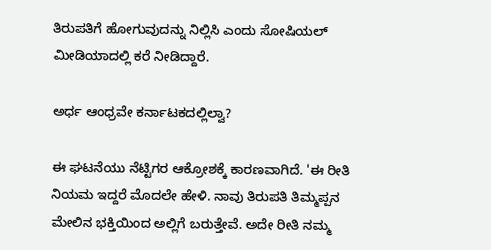ತಿರುಪತಿಗೆ ಹೋಗುವುದನ್ನು ನಿಲ್ಲಿಸಿ ಎಂದು ಸೋಷಿಯಲ್‌ ಮೀಡಿಯಾದಲ್ಲಿ ಕರೆ ನೀಡಿದ್ದಾರೆ.

ಅರ್ಧ ಆಂಧ್ರವೇ ಕರ್ನಾಟಕದಲ್ಲಿಲ್ವಾ?

ಈ ಘಟನೆಯು ನೆಟ್ಟಿಗರ ಆಕ್ರೋಶಕ್ಕೆ ಕಾರಣವಾಗಿದೆ. 'ಈ ರೀತಿ ನಿಯಮ ಇದ್ದರೆ ಮೊದಲೇ ಹೇಳಿ. ನಾವು ತಿರುಪತಿ ತಿಮ್ಮಪ್ಪನ ಮೇಲಿನ ಭಕ್ತಿಯಿಂದ ಅಲ್ಲಿಗೆ ಬರುತ್ತೇವೆ. ಅದೇ ರೀತಿ ನಮ್ಮ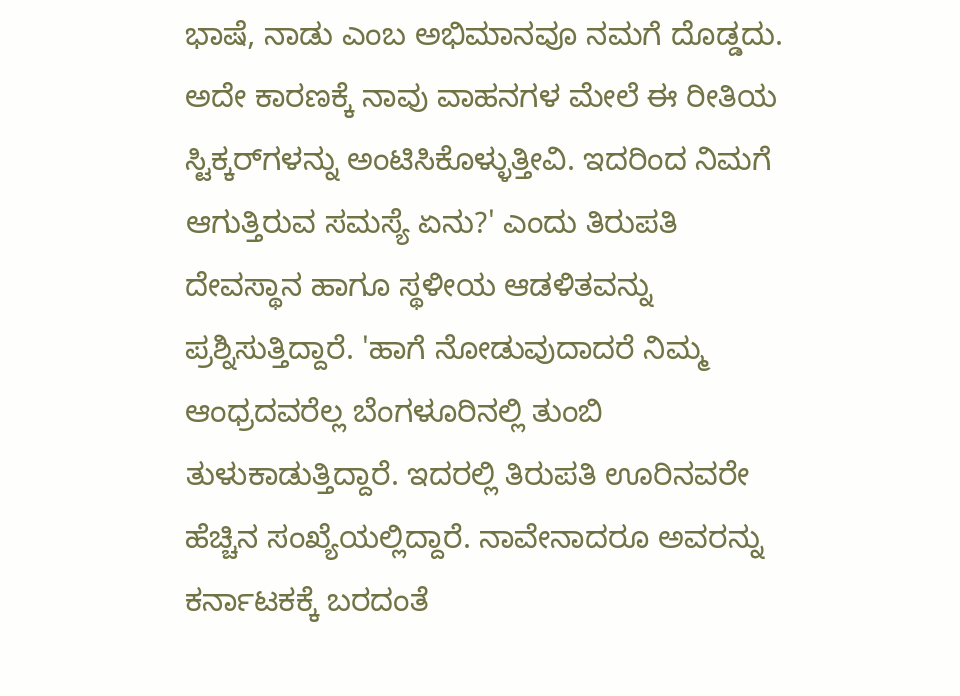ಭಾಷೆ, ನಾಡು ಎಂಬ ಅಭಿಮಾನವೂ ನಮಗೆ ದೊಡ್ಡದು. ಅದೇ ಕಾರಣಕ್ಕೆ ನಾವು ವಾಹನಗಳ ಮೇಲೆ ಈ ರೀತಿಯ ಸ್ಟಿಕ್ಕರ್‌ಗಳನ್ನು ಅಂಟಿಸಿಕೊಳ್ಳುತ್ತೀವಿ. ಇದರಿಂದ ನಿಮಗೆ ಆಗುತ್ತಿರುವ ಸಮಸ್ಯೆ ಏನು?' ಎಂದು ತಿರುಪತಿ ದೇವಸ್ಥಾನ ಹಾಗೂ ಸ್ಥಳೀಯ ಆಡಳಿತವನ್ನು ಪ್ರಶ್ನಿಸುತ್ತಿದ್ದಾರೆ. 'ಹಾಗೆ ನೋಡುವುದಾದರೆ ನಿಮ್ಮ ಆಂಧ್ರದವರೆಲ್ಲ ಬೆಂಗಳೂರಿನಲ್ಲಿ ತುಂಬಿ ತುಳುಕಾಡುತ್ತಿದ್ದಾರೆ. ಇದರಲ್ಲಿ ತಿರುಪತಿ ಊರಿನವರೇ ಹೆಚ್ಚಿನ ಸಂಖ್ಯೆಯಲ್ಲಿದ್ದಾರೆ. ನಾವೇನಾದರೂ ಅವರನ್ನು ಕರ್ನಾಟಕಕ್ಕೆ ಬರದಂತೆ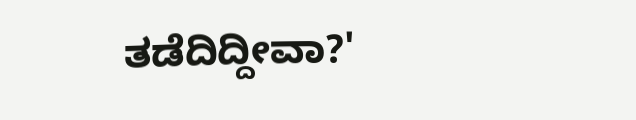ತಡೆದಿದ್ದೀವಾ?'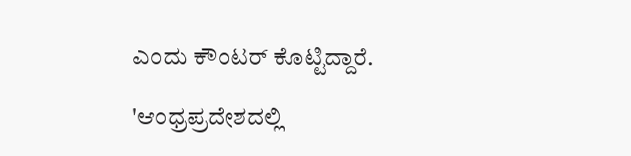ಎಂದು ಕೌಂಟರ್‌ ಕೊಟ್ಟಿದ್ದಾರೆ.

'ಆಂಧ್ರಪ್ರದೇಶದಲ್ಲಿ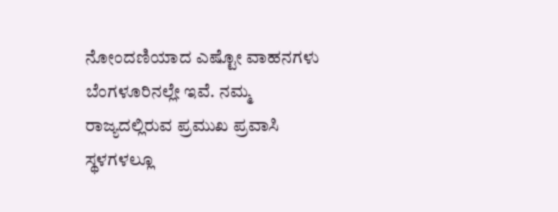ನೋಂದಣಿಯಾದ ಎಷ್ಟೋ ವಾಹನಗಳು ಬೆಂಗಳೂರಿನಲ್ಲೇ ಇವೆ. ನಮ್ಮ ರಾಜ್ಯದಲ್ಲಿರುವ ಪ್ರಮುಖ ಪ್ರವಾಸಿ ಸ್ಥಳಗಳಲ್ಲೂ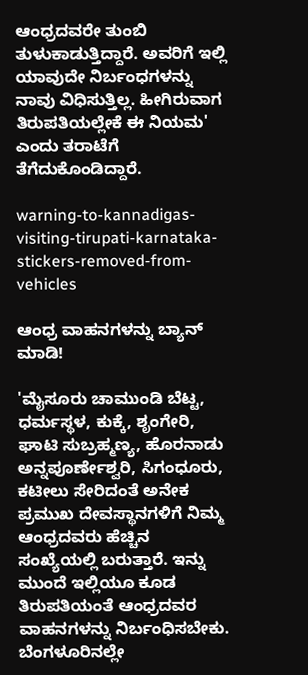ಆಂಧ್ರದವರೇ ತುಂಬಿ ತುಳುಕಾಡುತ್ತಿದ್ದಾರೆ. ಅವರಿಗೆ ಇಲ್ಲಿ ಯಾವುದೇ ನಿರ್ಬಂಧಗಳನ್ನು ನಾವು ವಿಧಿಸುತ್ತಿಲ್ಲ. ಹೀಗಿರುವಾಗ ತಿರುಪತಿಯಲ್ಲೇಕೆ ಈ ನಿಯಮ' ಎಂದು ತರಾಟೆಗೆ ತೆಗೆದುಕೊಂಡಿದ್ದಾರೆ.

warning-to-kannadigas-visiting-tirupati-karnataka-stickers-removed-from-vehicles

ಆಂಧ್ರ ವಾಹನಗಳನ್ನು ಬ್ಯಾನ್‌ ಮಾಡಿ!

'ಮೈಸೂರು ಚಾಮುಂಡಿ ಬೆಟ್ಟ, ಧರ್ಮಸ್ಥಳ, ಕುಕ್ಕೆ, ಶೃಂಗೇರಿ, ಘಾಟಿ ಸುಬ್ರಹ್ಮಣ್ಯ, ಹೊರನಾಡು ಅನ್ನಪೂರ್ಣೇಶ್ವರಿ, ಸಿಗಂಧೂರು, ಕಟೀಲು ಸೇರಿದಂತೆ ಅನೇಕ ಪ್ರಮುಖ ದೇವಸ್ಥಾನಗಳಿಗೆ ನಿಮ್ಮ ಆಂಧ್ರದವರು ಹೆಚ್ಚಿನ ಸಂಖ್ಯೆಯಲ್ಲಿ ಬರುತ್ತಾರೆ. ಇನ್ನು ಮುಂದೆ ಇಲ್ಲಿಯೂ ಕೂಡ ತಿರುಪತಿಯಂತೆ ಆಂಧ್ರದವರ ವಾಹನಗಳನ್ನು ನಿರ್ಬಂಧಿಸಬೇಕು. ಬೆಂಗಳೂರಿನಲ್ಲೇ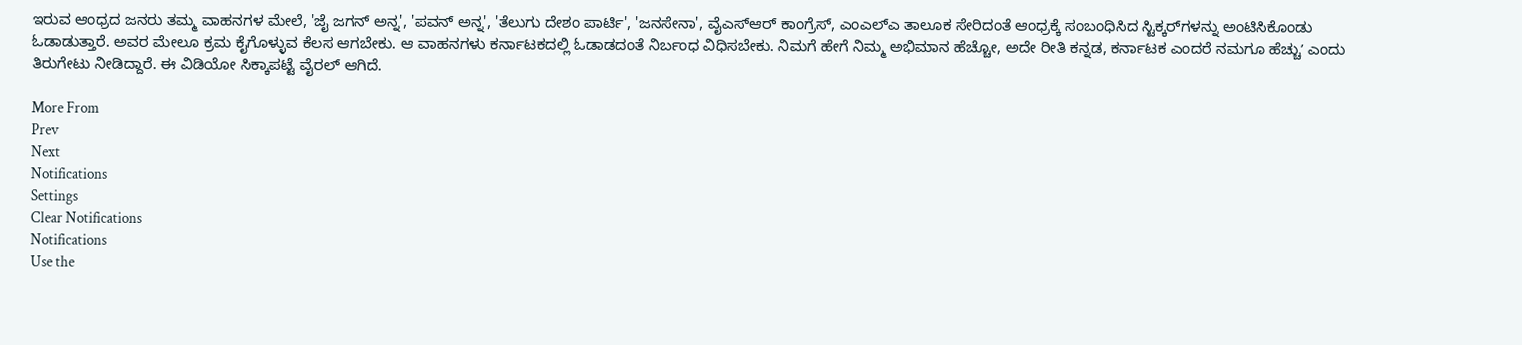ಇರುವ ಆಂಧ್ರದ ಜನರು ತಮ್ಮ ವಾಹನಗಳ ಮೇಲೆ, 'ಜೈ ಜಗನ್‌ ಅನ್ನ', 'ಪವನ್‌ ಅನ್ನ', 'ತೆಲುಗು ದೇಶಂ ಪಾರ್ಟಿ', 'ಜನಸೇನಾ', ವೈಎಸ್‌ಆರ್‌ ಕಾಂಗ್ರೆಸ್‌, ಎಂಎಲ್‌ಎ ತಾಲೂಕ ಸೇರಿದಂತೆ ಆಂಧ್ರಕ್ಕೆ ಸಂಬಂಧಿಸಿದ ಸ್ಟಿಕ್ಕರ್‌ಗಳನ್ನು ಅಂಟಿಸಿಕೊಂಡು ಓಡಾಡುತ್ತಾರೆ. ಅವರ ಮೇಲೂ ಕ್ರಮ ಕೈಗೊಳ್ಳುವ ಕೆಲಸ ಆಗಬೇಕು. ಆ ವಾಹನಗಳು ಕರ್ನಾಟಕದಲ್ಲಿ ಓಡಾಡದಂತೆ ನಿರ್ಬಂಧ ವಿಧಿಸಬೇಕು. ನಿಮಗೆ ಹೇಗೆ ನಿಮ್ಮ ಅಭಿಮಾನ ಹೆಚ್ಚೋ, ಅದೇ ರೀತಿ ಕನ್ನಡ, ಕರ್ನಾಟಕ ಎಂದರೆ ನಮಗೂ ಹೆಚ್ಚುʼ ಎಂದು ತಿರುಗೇಟು ನೀಡಿದ್ದಾರೆ. ಈ ವಿಡಿಯೋ ಸಿಕ್ಕಾಪಟ್ಟೆ ವೈರಲ್‌ ಆಗಿದೆ.

More From
Prev
Next
Notifications
Settings
Clear Notifications
Notifications
Use the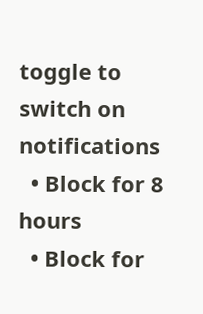toggle to switch on notifications
  • Block for 8 hours
  • Block for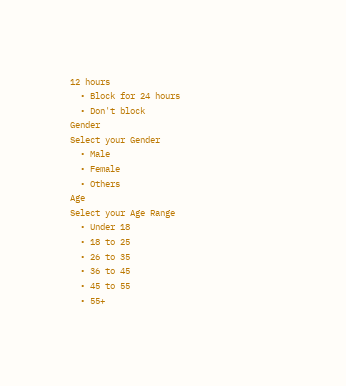12 hours
  • Block for 24 hours
  • Don't block
Gender
Select your Gender
  • Male
  • Female
  • Others
Age
Select your Age Range
  • Under 18
  • 18 to 25
  • 26 to 35
  • 36 to 45
  • 45 to 55
  • 55+